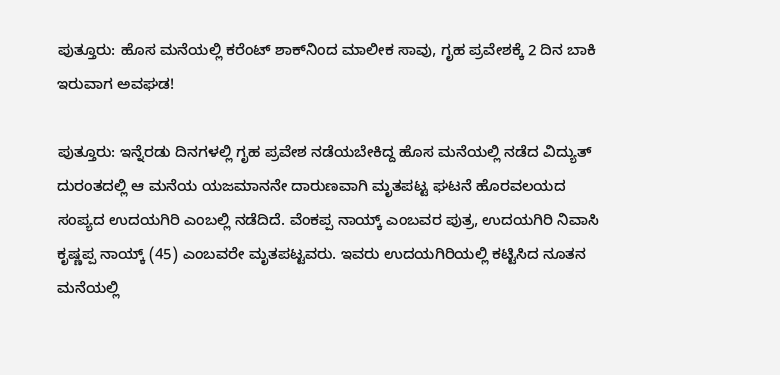ಪುತ್ತೂರು: ಹೊಸ ಮನೆಯಲ್ಲಿ ಕರೆಂಟ್‌ ಶಾಕ್‌ನಿಂದ ಮಾಲೀಕ ಸಾವು, ಗೃಹ ಪ್ರವೇಶಕ್ಕೆ 2 ದಿನ ಬಾಕಿ ಇರುವಾಗ ಅವಘಡ!

ಪುತ್ತೂರು: ಇನ್ನೆರಡು ದಿನಗಳಲ್ಲಿ ಗೃಹ ಪ್ರವೇಶ ನಡೆಯಬೇಕಿದ್ದ ಹೊಸ ಮನೆಯಲ್ಲಿ ನಡೆದ ವಿದ್ಯುತ್‌ ದುರಂತದಲ್ಲಿ ಆ ಮನೆಯ ಯಜಮಾನನೇ ದಾರುಣವಾಗಿ ಮೃತಪಟ್ಟ ಘಟನೆ ಹೊರವಲಯದ ಸಂಪ್ಯದ ಉದಯಗಿರಿ ಎಂಬಲ್ಲಿ ನಡೆದಿದೆ. ವೆಂಕಪ್ಪ ನಾಯ್ಕ್‌ ಎಂಬವರ ಪುತ್ರ, ಉದಯಗಿರಿ ನಿವಾಸಿ ಕೃಷ್ಣಪ್ಪ ನಾಯ್ಕ್ (45) ಎಂಬವರೇ ಮೃತಪಟ್ಟವರು. ಇವರು ಉದಯಗಿರಿಯಲ್ಲಿ ಕಟ್ಟಿಸಿದ ನೂತನ ಮನೆಯಲ್ಲಿ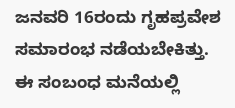ಜನವರಿ 16ರಂದು ಗೃಹಪ್ರವೇಶ ಸಮಾರಂಭ ನಡೆಯಬೇಕಿತ್ತು. ಈ ಸಂಬಂಧ ಮನೆಯಲ್ಲಿ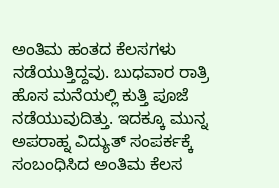ಅಂತಿಮ ಹಂತದ ಕೆಲಸಗಳು ನಡೆಯುತ್ತಿದ್ದವು. ಬುಧವಾರ ರಾತ್ರಿ ಹೊಸ ಮನೆಯಲ್ಲಿ ಕುತ್ತಿ ಪೂಜೆ ನಡೆಯುವುದಿತ್ತು. ಇದಕ್ಕೂ ಮುನ್ನ ಅಪರಾಹ್ನ ವಿದ್ಯುತ್‌ ಸಂಪರ್ಕಕ್ಕೆ ಸಂಬಂಧಿಸಿದ ಅಂತಿಮ ಕೆಲಸ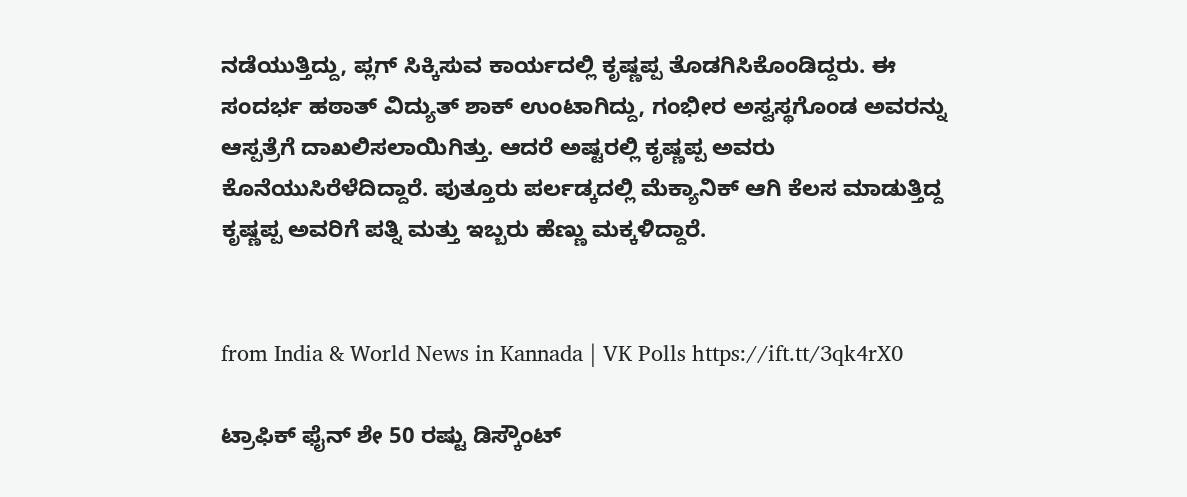ನಡೆಯುತ್ತಿದ್ದು, ಪ್ಲಗ್‌ ಸಿಕ್ಕಿಸುವ ಕಾರ್ಯದಲ್ಲಿ ಕೃಷ್ಣಪ್ಪ ತೊಡಗಿಸಿಕೊಂಡಿದ್ದರು. ಈ ಸಂದರ್ಭ ಹಠಾತ್‌ ವಿದ್ಯುತ್‌ ಶಾಕ್‌ ಉಂಟಾಗಿದ್ದು, ಗಂಭೀರ ಅಸ್ವಸ್ಥಗೊಂಡ ಅವರನ್ನು ಆಸ್ಪತ್ರೆಗೆ ದಾಖಲಿಸಲಾಯಿಗಿತ್ತು. ಆದರೆ ಅಷ್ಟರಲ್ಲಿ ಕೃಷ್ಣಪ್ಪ ಅವರು ಕೊನೆಯುಸಿರೆಳೆದಿದ್ದಾರೆ. ಪುತ್ತೂರು ಪರ್ಲಡ್ಕದಲ್ಲಿ ಮೆಕ್ಯಾನಿಕ್‌ ಆಗಿ ಕೆಲಸ ಮಾಡುತ್ತಿದ್ದ ಕೃಷ್ಣಪ್ಪ ಅವರಿಗೆ ಪತ್ನಿ ಮತ್ತು ಇಬ್ಬರು ಹೆಣ್ಣು ಮಕ್ಕಳಿದ್ದಾರೆ.


from India & World News in Kannada | VK Polls https://ift.tt/3qk4rX0

ಟ್ರಾಫಿಕ್‌ ಫೈನ್‌ ಶೇ 50 ರಷ್ಟು ಡಿಸ್ಕೌಂಟ್‌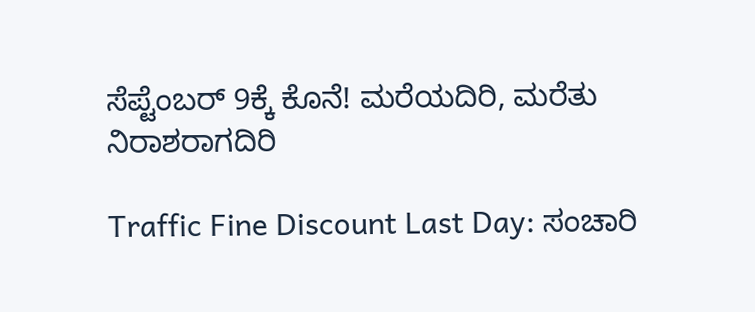ಸೆಪ್ಟೆಂಬರ್‌ 9ಕ್ಕೆ ಕೊನೆ! ಮರೆಯದಿರಿ, ಮರೆತು ನಿರಾಶರಾಗದಿರಿ

Traffic Fine Discount Last Day: ಸಂಚಾರಿ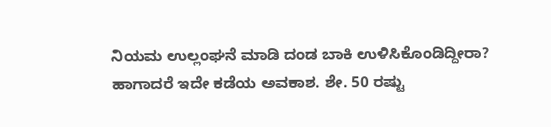ನಿಯಮ ಉಲ್ಲಂಘನೆ ಮಾಡಿ ದಂಡ ಬಾಕಿ ಉಳಿಸಿಕೊಂಡಿದ್ದೀರಾ? ಹಾಗಾದರೆ ಇದೇ ಕಡೆಯ ಅವಕಾಶ. ಶೇ. 50 ರಷ್ಟು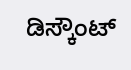ಡಿಸ್ಕೌಂಟ್‌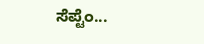ಸೆಪ್ಟೆಂ...